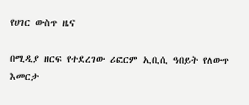የሀገር ውስጥ ዜና

በሚዲያ ዘርፍ የተደረገው ሪፎርም ኢቢሲ ዓበይት የለውጥ እመርታ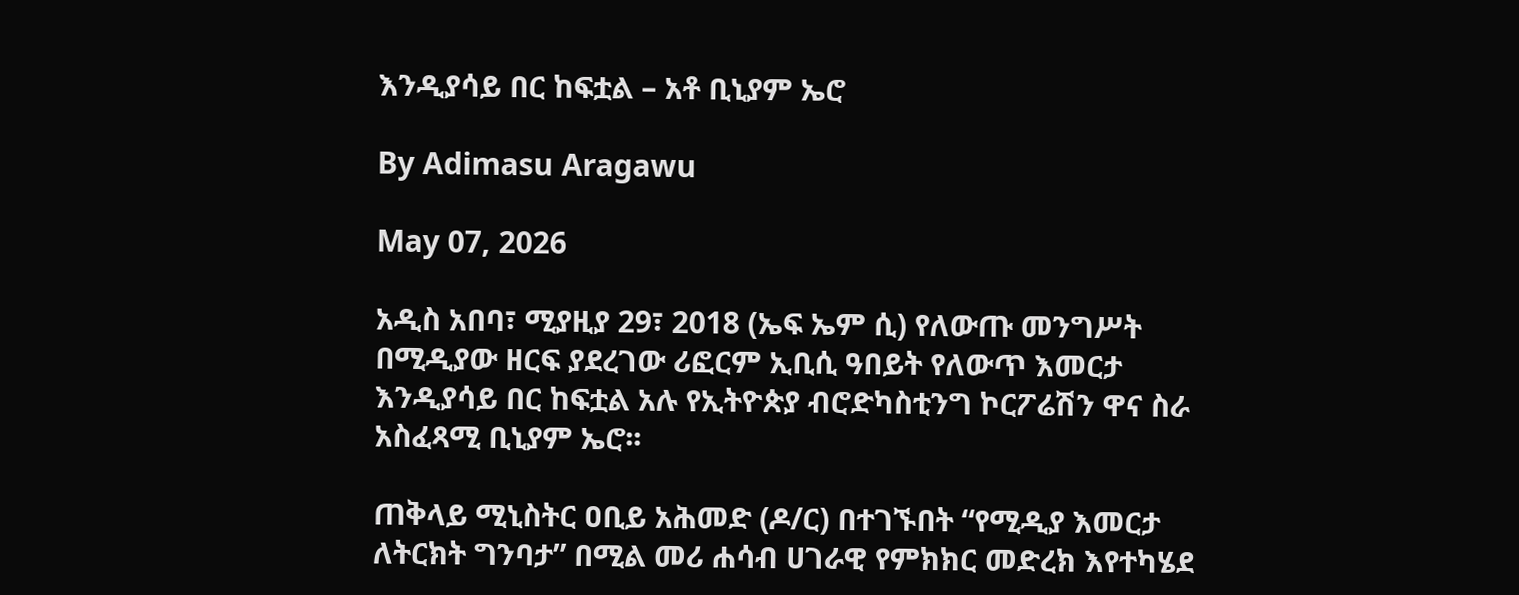እንዲያሳይ በር ከፍቷል – አቶ ቢኒያም ኤሮ

By Adimasu Aragawu

May 07, 2026

አዲስ አበባ፣ ሚያዚያ 29፣ 2018 (ኤፍ ኤም ሲ) የለውጡ መንግሥት በሚዲያው ዘርፍ ያደረገው ሪፎርም ኢቢሲ ዓበይት የለውጥ እመርታ እንዲያሳይ በር ከፍቷል አሉ የኢትዮጵያ ብሮድካስቲንግ ኮርፖሬሽን ዋና ስራ አስፈጻሚ ቢኒያም ኤሮ፡፡

ጠቅላይ ሚኒስትር ዐቢይ አሕመድ (ዶ/ር) በተገኙበት “የሚዲያ እመርታ ለትርክት ግንባታ” በሚል መሪ ሐሳብ ሀገራዊ የምክክር መድረክ እየተካሄደ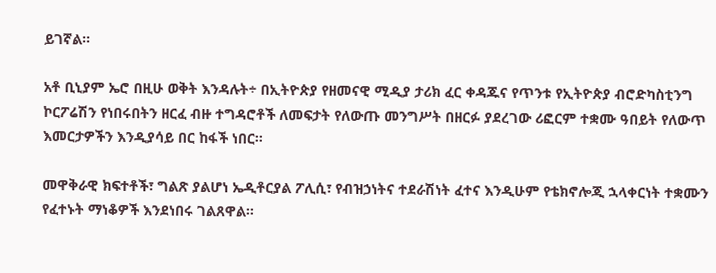ይገኛል።

አቶ ቢኒያም ኤሮ በዚሁ ወቅት እንዳሉት÷ በኢትዮጵያ የዘመናዊ ሚዲያ ታሪክ ፈር ቀዳጁና የጥንቱ የኢትዮጵያ ብሮድካስቲንግ ኮርፖሬሽን የነበሩበትን ዘርፈ ብዙ ተግዳሮቶች ለመፍታት የለውጡ መንግሥት በዘርፉ ያደረገው ሪፎርም ተቋሙ ዓበይት የለውጥ እመርታዎችን እንዲያሳይ በር ከፋች ነበር፡፡

መዋቅራዊ ክፍተቶች፣ ግልጽ ያልሆነ ኤዲቶርያል ፖሊሲ፣ የብዝኃነትና ተደራሽነት ፈተና እንዲሁም የቴክኖሎጂ ኋላቀርነት ተቋሙን የፈተኑት ማነቆዎች እንደነበሩ ገልጸዋል፡፡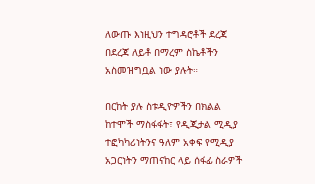ለውጡ እነዚህን ተግዳሮቶች ደረጃ በደረጃ ለይቶ በማረም ስኬቶችን አስመዝግቧል ነው ያሉት።

በርከት ያሉ ስቱዲዮዎችን በክልል ከተሞች ማስፋፋት፣ የዲጂታል ሚዲያ ተፎካካሪነትንና ዓለም አቀፍ የሚዲያ አጋርነትን ማጠናከር ላይ ሰፋፊ ስራዎች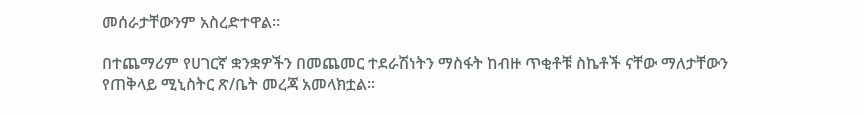መሰራታቸውንም አስረድተዋል፡፡

በተጨማሪም የሀገርኛ ቋንቋዎችን በመጨመር ተደራሽነትን ማስፋት ከብዙ ጥቂቶቹ ስኬቶች ናቸው ማለታቸውን የጠቅላይ ሚኒስትር ጽ/ቤት መረጃ አመላክቷል።